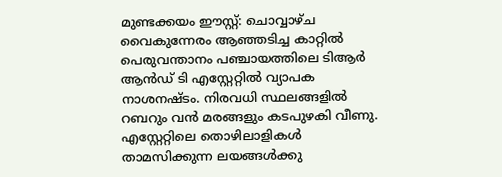മുണ്ടക്കയം ഈസ്റ്റ്: ചൊവ്വാഴ്ച വൈകുന്നേരം ആഞ്ഞടിച്ച കാറ്റിൽ പെരുവന്താനം പഞ്ചായത്തിലെ ടിആർ ആൻഡ് ടി എസ്റ്റേറ്റിൽ വ്യാപക നാശനഷ്ടം. നിരവധി സ്ഥലങ്ങളിൽ റബറും വൻ മരങ്ങളും കടപുഴകി വീണു. എസ്റ്റേറ്റിലെ തൊഴിലാളികൾ താമസിക്കുന്ന ലയങ്ങൾക്കു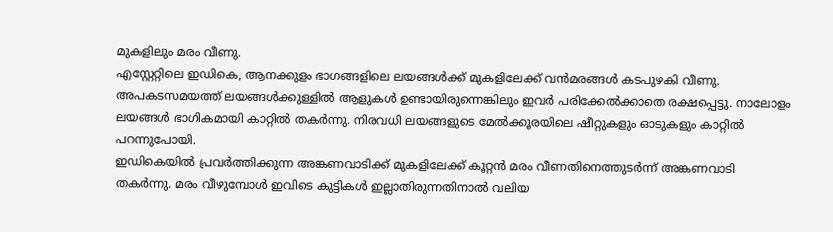മുകളിലും മരം വീണു.
എസ്റ്റേറ്റിലെ ഇഡികെ, ആനക്കുളം ഭാഗങ്ങളിലെ ലയങ്ങൾക്ക് മുകളിലേക്ക് വൻമരങ്ങൾ കടപുഴകി വീണു. അപകടസമയത്ത് ലയങ്ങൾക്കുള്ളിൽ ആളുകൾ ഉണ്ടായിരുന്നെങ്കിലും ഇവർ പരിക്കേൽക്കാതെ രക്ഷപ്പെട്ടു. നാലോളം ലയങ്ങൾ ഭാഗികമായി കാറ്റിൽ തകർന്നു. നിരവധി ലയങ്ങളുടെ മേൽക്കൂരയിലെ ഷീറ്റുകളും ഓടുകളും കാറ്റിൽ പറന്നുപോയി.
ഇഡികെയിൽ പ്രവർത്തിക്കുന്ന അങ്കണവാടിക്ക് മുകളിലേക്ക് കൂറ്റൻ മരം വീണതിനെത്തുടർന്ന് അങ്കണവാടി തകർന്നു. മരം വീഴുമ്പോൾ ഇവിടെ കുട്ടികൾ ഇല്ലാതിരുന്നതിനാൽ വലിയ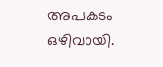അപകടം ഒഴിവായി.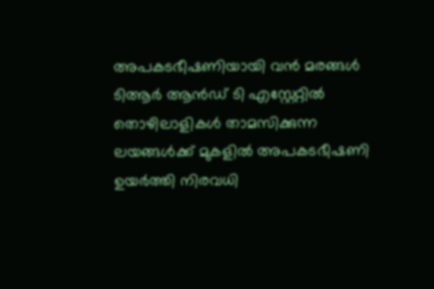അപകടഭീഷണിയായി വൻ മരങ്ങൾ
ടിആർ ആൻഡ് ടി എസ്റ്റേറ്റിൽ തൊഴിലാളികൾ താമസിക്കുന്ന ലയങ്ങൾക്ക് മുകളിൽ അപകടഭീഷണി ഉയർത്തി നിരവധി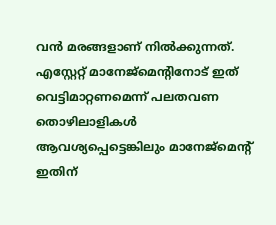വൻ മരങ്ങളാണ് നിൽക്കുന്നത്. എസ്റ്റേറ്റ് മാനേജ്മെന്റിനോട് ഇത് വെട്ടിമാറ്റണമെന്ന് പലതവണ തൊഴിലാളികൾ ആവശ്യപ്പെട്ടെങ്കിലും മാനേജ്മെന്റ് ഇതിന്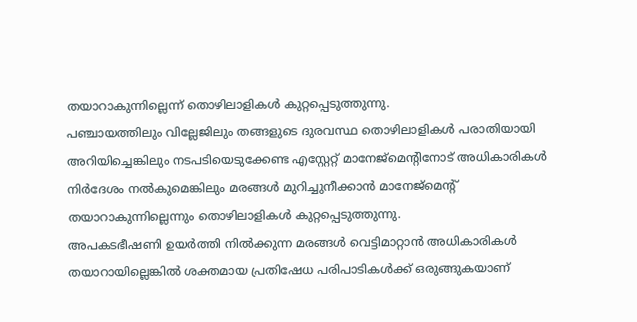തയാറാകുന്നില്ലെന്ന് തൊഴിലാളികൾ കുറ്റപ്പെടുത്തുന്നു.
പഞ്ചായത്തിലും വില്ലേജിലും തങ്ങളുടെ ദുരവസ്ഥ തൊഴിലാളികൾ പരാതിയായി അറിയിച്ചെങ്കിലും നടപടിയെടുക്കേണ്ട എസ്റ്റേറ്റ് മാനേജ്മെന്റിനോട് അധികാരികൾ നിർദേശം നൽകുമെങ്കിലും മരങ്ങൾ മുറിച്ചുനീക്കാൻ മാനേജ്മെന്റ് തയാറാകുന്നില്ലെന്നും തൊഴിലാളികൾ കുറ്റപ്പെടുത്തുന്നു.
അപകടഭീഷണി ഉയർത്തി നിൽക്കുന്ന മരങ്ങൾ വെട്ടിമാറ്റാൻ അധികാരികൾ തയാറായില്ലെങ്കിൽ ശക്തമായ പ്രതിഷേധ പരിപാടികൾക്ക് ഒരുങ്ങുകയാണ്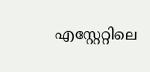എസ്റ്റേറ്റിലെ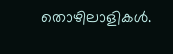തൊഴിലാളികൾ.